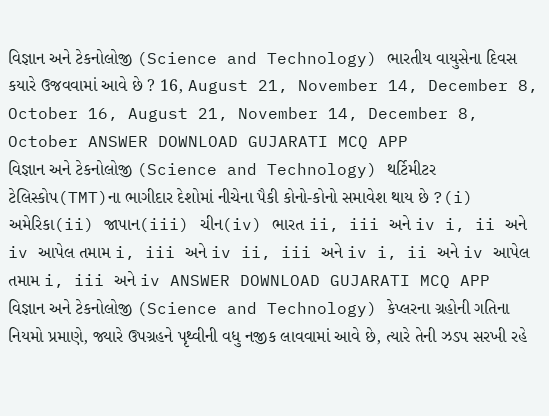વિજ્ઞાન અને ટેકનોલોજી (Science and Technology) ભારતીય વાયુસેના દિવસ કયારે ઉજવવામાં આવે છે ? 16, August 21, November 14, December 8, October 16, August 21, November 14, December 8, October ANSWER DOWNLOAD GUJARATI MCQ APP
વિજ્ઞાન અને ટેકનોલોજી (Science and Technology) થર્ટિમીટર ટેલિસ્કોપ(TMT)ના ભાગીદાર દેશોમાં નીચેના પૈકી કોનો-કોનો સમાવેશ થાય છે ?(i) અમેરિકા(ii) જાપાન(iii) ચીન(iv) ભારત ii, iii અને iv i, ii અને iv આપેલ તમામ i, iii અને iv ii, iii અને iv i, ii અને iv આપેલ તમામ i, iii અને iv ANSWER DOWNLOAD GUJARATI MCQ APP
વિજ્ઞાન અને ટેકનોલોજી (Science and Technology) કેપ્લરના ગ્રહોની ગતિના નિયમો પ્રમાણે, જ્યારે ઉપગ્રહને પૃથ્વીની વધુ નજીક લાવવામાં આવે છે, ત્યારે તેની ઝડપ સરખી રહે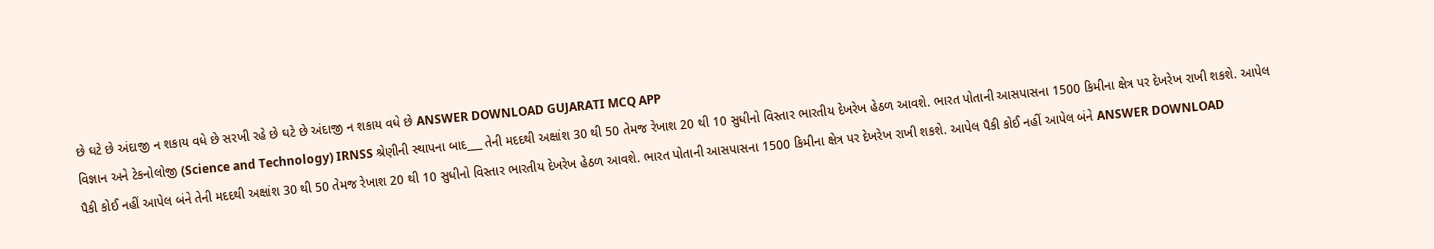છે ઘટે છે અંદાજી ન શકાય વધે છે સરખી રહે છે ઘટે છે અંદાજી ન શકાય વધે છે ANSWER DOWNLOAD GUJARATI MCQ APP
વિજ્ઞાન અને ટેકનોલોજી (Science and Technology) IRNSS શ્રેણીની સ્થાપના બાદ___ તેની મદદથી અક્ષાંશ 30 થી 50 તેમજ રેખાશ 20 થી 10 સુધીનો વિસ્તાર ભારતીય દેખરેખ હેઠળ આવશે. ભારત પોતાની આસપાસના 1500 કિમીના ક્ષેત્ર પર દેખરેખ રાખી શકશે. આપેલ પૈકી કોઈ નહીં આપેલ બંને તેની મદદથી અક્ષાંશ 30 થી 50 તેમજ રેખાશ 20 થી 10 સુધીનો વિસ્તાર ભારતીય દેખરેખ હેઠળ આવશે. ભારત પોતાની આસપાસના 1500 કિમીના ક્ષેત્ર પર દેખરેખ રાખી શકશે. આપેલ પૈકી કોઈ નહીં આપેલ બંને ANSWER DOWNLOAD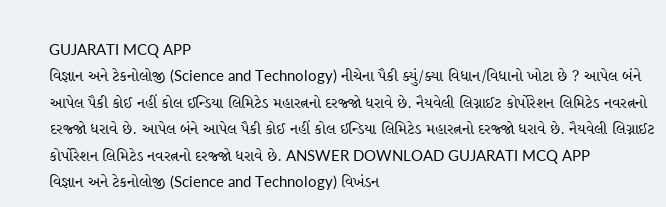GUJARATI MCQ APP
વિજ્ઞાન અને ટેકનોલોજી (Science and Technology) નીચેના પૈકી ક્યું/ક્યા વિધાન/વિધાનો ખોટા છે ? આપેલ બંને આપેલ પૈકી કોઈ નહીં કોલ ઈન્ડિયા લિમિટેડ મહારત્નનો દરજ્જો ધરાવે છે. નૈયવેલી લિગ્નાઈટ કોર્પોરેશન લિમિટેડ નવરત્નનો દરજ્જો ધરાવે છે. આપેલ બંને આપેલ પૈકી કોઈ નહીં કોલ ઈન્ડિયા લિમિટેડ મહારત્નનો દરજ્જો ધરાવે છે. નૈયવેલી લિગ્નાઈટ કોર્પોરેશન લિમિટેડ નવરત્નનો દરજ્જો ધરાવે છે. ANSWER DOWNLOAD GUJARATI MCQ APP
વિજ્ઞાન અને ટેકનોલોજી (Science and Technology) વિખંડન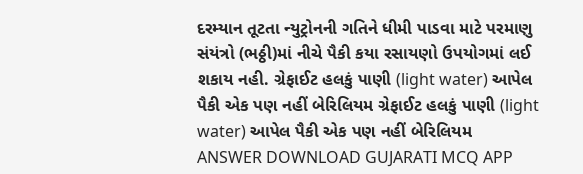દરમ્યાન તૂટતા ન્યુટ્રોનની ગતિને ધીમી પાડવા માટે પરમાણુ સંયંત્રો (ભઠ્ઠી)માં નીચે પૈકી કયા રસાયણો ઉપયોગમાં લઈ શકાય નહી. ગ્રેફાઈટ હલકું પાણી (light water) આપેલ પૈકી એક પણ નહીં બેરિલિયમ ગ્રેફાઈટ હલકું પાણી (light water) આપેલ પૈકી એક પણ નહીં બેરિલિયમ ANSWER DOWNLOAD GUJARATI MCQ APP